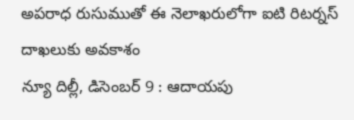అపరాధ రుసుముతో ఈ నెలాఖరులోగా ఐటి రిటర్నస్ దాఖలుకు అవకాశం
న్యూ దిల్లీ, డిసెంబర్ 9 : ఆదాయపు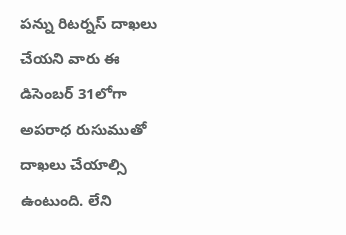పన్ను రిటర్నస్ దాఖలు చేయని వారు ఈ డిసెంబర్ 31లోగా అపరాధ రుసుముతో దాఖలు చేయాల్సి ఉంటుంది. లేని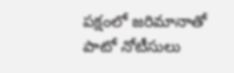పక్షంలో జరిమానాతో పాటో నోటీసులు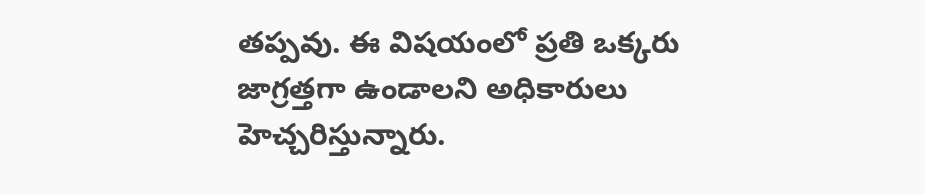తప్పవు. ఈ విషయంలో ప్రతి ఒక్కరు జాగ్రత్తగా ఉండాలని అధికారులు హెచ్చరిస్తున్నారు.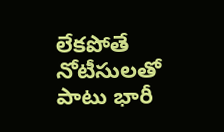లేకపోతే నోటీసులతో పాటు భారీ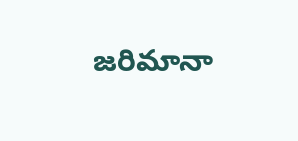జరిమానా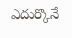ఎదుర్కొనే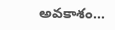అవకాశం…